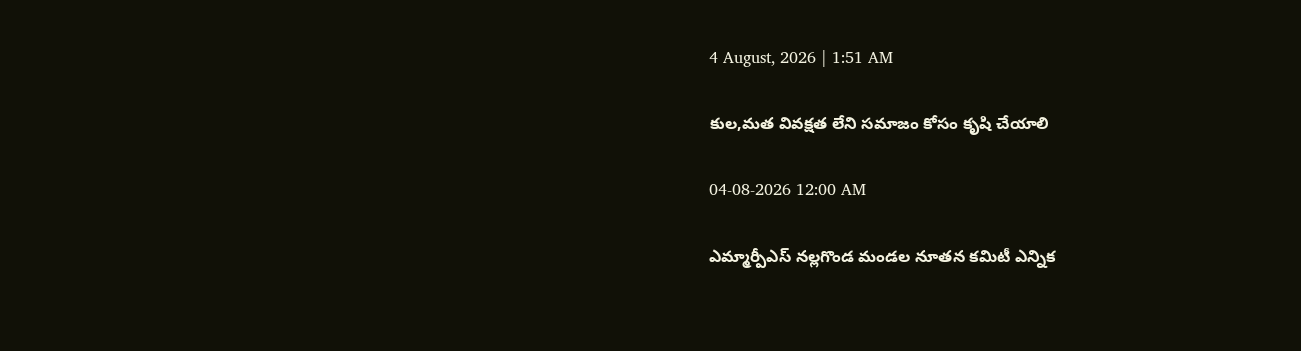4 August, 2026 | 1:51 AM

కుల,మత వివక్షత లేని సమాజం కోసం కృషి చేయాలి

04-08-2026 12:00 AM

ఎమ్మార్పీఎస్ నల్లగొండ మండల నూతన కమిటీ ఎన్నిక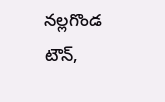నల్లగొండ టౌన్,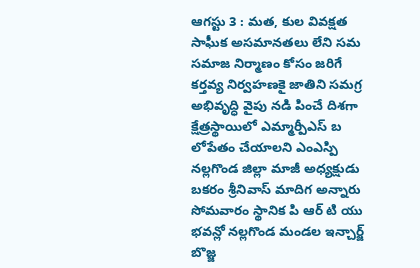ఆగస్టు 3 : మత, కుల వివక్షత సాఘీక అసమానతలు లేని సమ సమాజ నిర్మాణం కోసం జరిగే కర్తవ్య నిర్వహణకై జాతిని సమగ్ర అభివృద్ధి వైపు నడి పించే దిశగా క్షేత్రస్థాయిలో ఎమ్మార్పీఎస్ బ లోపేతం చేయాలని ఎంఎస్పి నల్లగొండ జిల్లా మాజీ అధ్యక్షుడు బకరం శ్రీనివాస్ మాదిగ అన్నారు సోమవారం స్థానిక పి ఆర్ టి యు భవన్లో నల్లగొండ మండల ఇన్చార్జ్ బొజ్జ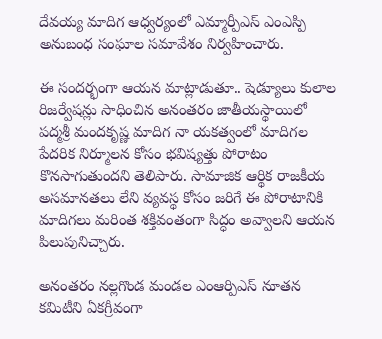దేవయ్య మాదిగ ఆధ్వర్యంలో ఎమ్మార్పీఎస్ ఎంఎస్పి అనుబంధ సంఘాల సమావేశం నిర్వహించారు.

ఈ సందర్భంగా ఆయన మాట్లాడుతూ.. షెడ్యూలు కులాల రిజర్వేషన్లు సాధించిన అనంతరం జాతీయస్థాయిలో పద్మశ్రీ మందకృష్ణ మాదిగ నా యకత్వంలో మాదిగల పేదరిక నిర్మూలన కోసం భవిష్యత్తు పోరాటం కొనసాగుతుందని తెలిపారు. సామాజిక ఆర్థిక రాజకీయ అసమానతలు లేని వ్యవస్థ కోసం జరిగే ఈ పోరాటానికి మాదిగలు మరింత శక్తివంతంగా సిద్ధం అవ్వాలని ఆయన పిలుపునిచ్చారు.

అనంతరం నల్లగొండ మండల ఎంఆర్పిఎస్ నూతన కమిటీని ఏకగ్రీవంగా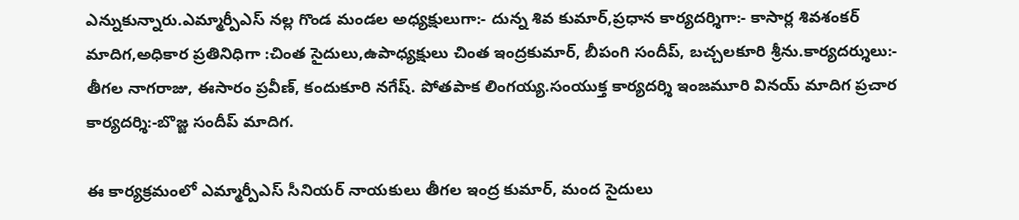ఎన్నుకున్నారు.ఎమ్మార్పీఎస్ నల్ల గొండ మండల అధ్యక్షులుగా:- దున్న శివ కుమార్,ప్రధాన కార్యదర్శిగా:- కాసార్ల శివశంకర్ మాదిగ,అధికార ప్రతినిధిగా :చింత సైదులు,ఉపాధ్యక్షులు చింత ఇంద్రకుమార్, బీపంగి సందీప్, బచ్చలకూరి శ్రీను.కార్యదర్శులు:- తీగల నాగరాజు, ఈసారం ప్రవీణ్, కందుకూరి నగేష్. పోతపాక లింగయ్య.సంయుక్త కార్యదర్శి ఇంజమూరి వినయ్ మాదిగ ప్రచార కార్యదర్శి:-బొజ్జ సందీప్ మాదిగ.

ఈ కార్యక్రమంలో ఎమ్మార్పీఎస్ సీనియర్ నాయకులు తీగల ఇంద్ర కుమార్, మంద సైదులు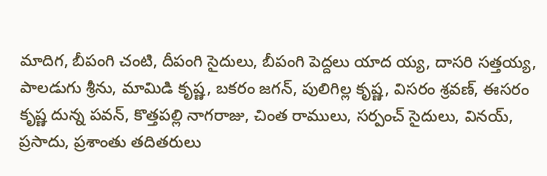మాదిగ, బీపంగి చంటి, దీపంగి సైదులు, బీపంగి పెద్దలు యాద య్య, దాసరి సత్తయ్య, పాలడుగు శ్రీను, మామిడి కృష్ణ, బకరం జగన్, పులిగిల్ల కృష్ణ, విసరం శ్రవణ్, ఈసరం కృష్ణ దున్న పవన్, కొత్తపల్లి నాగరాజు, చింత రాములు, సర్పంచ్ సైదులు, వినయ్, ప్రసాదు, ప్రశాంతు తదితరులు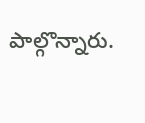పాల్గొన్నారు.